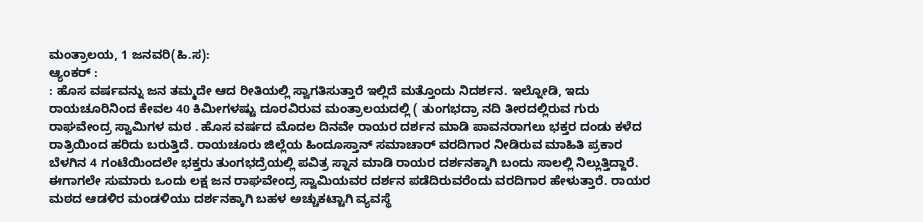ಮಂತ್ರಾಲಯ, 1 ಜನವರಿ(ಹಿ.ಸ):
ಆ್ಯಂಕರ್ :
: ಹೊಸ ವರ್ಷವನ್ನು ಜನ ತಮ್ಮದೇ ಆದ ರೀತಿಯಲ್ಲಿ ಸ್ವಾಗತಿಸುತ್ತಾರೆ ಇಲ್ಲಿದೆ ಮತ್ತೊಂದು ನಿದರ್ಶನ. ಇಲ್ನೋಡಿ, ಇದು ರಾಯಚೂರಿನಿಂದ ಕೇವಲ 40 ಕಿಮೀಗಳಷ್ಟು ದೂರವಿರುವ ಮಂತ್ರಾಲಯದಲ್ಲಿ ( ತುಂಗಭದ್ರಾ ನದಿ ತೀರದಲ್ಲಿರುವ ಗುರು ರಾಘವೇಂದ್ರ ಸ್ವಾಮಿಗಳ ಮಠ . ಹೊಸ ವರ್ಷದ ಮೊದಲ ದಿನವೇ ರಾಯರ ದರ್ಶನ ಮಾಡಿ ಪಾವನರಾಗಲು ಭಕ್ತರ ದಂಡು ಕಳೆದ ರಾತ್ರಿಯಿಂದ ಹರಿದು ಬರುತ್ತಿದೆ. ರಾಯಚೂರು ಜಿಲ್ಲೆಯ ಹಿಂದೂಸ್ತಾನ್ ಸಮಾಚಾರ್ ವರದಿಗಾರ ನೀಡಿರುವ ಮಾಹಿತಿ ಪ್ರಕಾರ ಬೆಳಗಿನ 4 ಗಂಟೆಯಿಂದಲೇ ಭಕ್ತರು ತುಂಗಭದ್ರೆಯಲ್ಲಿ ಪವಿತ್ರ ಸ್ನಾನ ಮಾಡಿ ರಾಯರ ದರ್ಶನಕ್ಕಾಗಿ ಬಂದು ಸಾಲಲ್ಲಿ ನಿಲ್ಲುತ್ತಿದ್ದಾರೆ. ಈಗಾಗಲೇ ಸುಮಾರು ಒಂದು ಲಕ್ಷ ಜನ ರಾಘವೇಂದ್ರ ಸ್ವಾಮಿಯವರ ದರ್ಶನ ಪಡೆದಿರುವರೆಂದು ವರದಿಗಾರ ಹೇಳುತ್ತಾರೆ. ರಾಯರ ಮಠದ ಆಡಳಿರ ಮಂಡಳಿಯು ದರ್ಶನಕ್ಕಾಗಿ ಬಹಳ ಅಚ್ಚುಕಟ್ಟಾಗಿ ವ್ಯವಸ್ಥೆ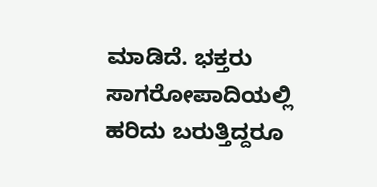ಮಾಡಿದೆ. ಭಕ್ತರು ಸಾಗರೋಪಾದಿಯಲ್ಲಿ ಹರಿದು ಬರುತ್ತಿದ್ದರೂ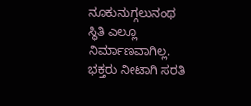ನೂಕುನುಗ್ಗಲುನಂಥ ಸ್ಥಿತಿ ಎಲ್ಲೂ ನಿರ್ಮಾಣವಾಗಿಲ್ಲ. ಭಕ್ತರು ನೀಟಾಗಿ ಸರತಿ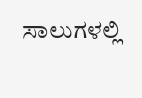ಸಾಲುಗಳಲ್ಲಿ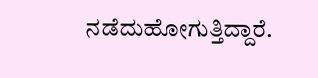ನಡೆದುಹೋಗುತ್ತಿದ್ದಾರೆ.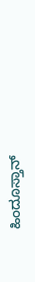ಹಿಂದೂಸ್ತಾನ್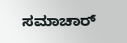ಸಮಾಚಾರ್